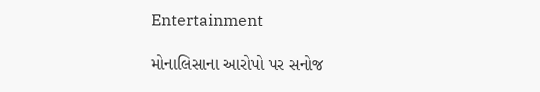Entertainment

મોનાલિસાના આરોપો પર સનોજ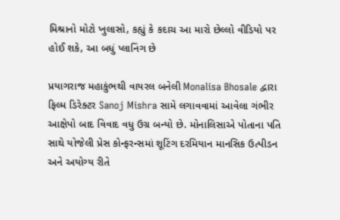મિશ્રાનો મોટો ખુલાસો, કહ્યું કે કદાચ આ મારો છેલ્લો વીડિયો પર હોઈ શકે, આ બધું પ્લાનિંગ છે

પ્રયાગરાજ મહાકુંભથી વાયરલ બનેલી Monalisa Bhosale દ્વારા ફિલ્મ ડિરેક્ટર Sanoj Mishra સામે લગાવવામાં આવેલા ગંભીર આક્ષેપો બાદ વિવાદ વધુ ઉગ્ર બન્યો છે. મોનાલિસાએ પોતાના પતિ સાથે યોજેલી પ્રેસ કોન્ફરન્સમાં શૂટિંગ દરમિયાન માનસિક ઉત્પીડન અને અયોગ્ય રીતે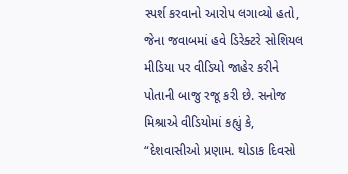સ્પર્શ કરવાનો આરોપ લગાવ્યો હતો, જેના જવાબમાં હવે ડિરેક્ટરે સોશિયલ મીડિયા પર વીડિયો જાહેર કરીને પોતાની બાજુ રજૂ કરી છે. સનોજ મિશ્રાએ વીડિયોમાં કહ્યું કે, “દેશવાસીઓ પ્રણામ. થોડાક દિવસો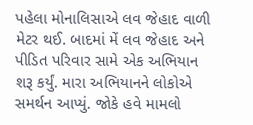પહેલા મોનાલિસાએ લવ જેહાદ વાળી મેટર થઈ. બાદમાં મેં લવ જેહાદ અને પીડિત પરિવાર સામે એક અભિયાન શરૂ કર્યું. મારા અભિયાનને લોકોએ સમર્થન આપ્યું. જોકે હવે મામલો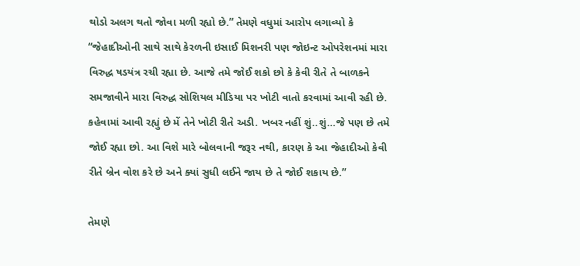થોડો અલગ થતો જોવા મળી રહ્યો છે.” તેમણે વધુમાં આરોપ લગાવ્યો કે “જેહાદીઓની સાથે સાથે કેરળની ઇસાઈ મિશનરી પણ જોઇન્ટ ઓપરેશનમાં મારા વિરુદ્ધ ષડયંત્ર રચી રહ્યા છે. આજે તમે જોઈ શકો છો કે કેવી રીતે તે બાળકને સમજાવીને મારા વિરુદ્ધ સોશિયલ મીડિયા પર ખોટી વાતો કરવામાં આવી રહી છે. કહેવામાં આવી રહ્યું છે મેં તેને ખોટી રીતે અડી. ખબર નહીં શું..શું…જે પણ છે તમે જોઈ રહ્યા છો. આ વિશે મારે બોલવાની જરૂર નથી, કારણ કે આ જેહાદીઓ કેવી રીતે બ્રેન વોશ કરે છે અને ક્યાં સુધી લઈને જાય છે તે જોઈ શકાય છે.”

તેમણે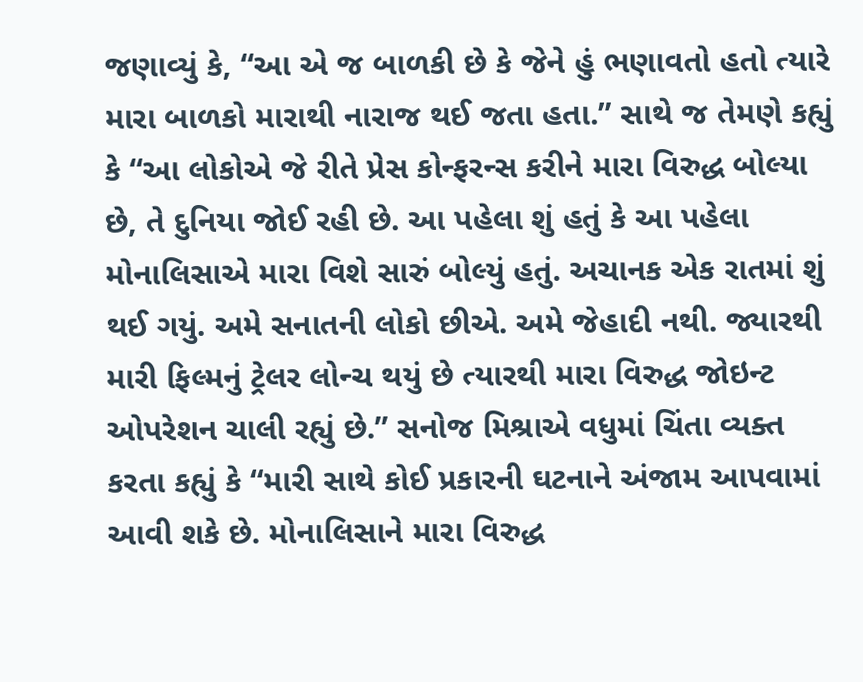જણાવ્યું કે, “આ એ જ બાળકી છે કે જેને હું ભણાવતો હતો ત્યારે મારા બાળકો મારાથી નારાજ થઈ જતા હતા.” સાથે જ તેમણે કહ્યું કે “આ લોકોએ જે રીતે પ્રેસ કોન્ફરન્સ કરીને મારા વિરુદ્ધ બોલ્યા છે, તે દુનિયા જોઈ રહી છે. આ પહેલા શું હતું કે આ પહેલા મોનાલિસાએ મારા વિશે સારું બોલ્યું હતું. અચાનક એક રાતમાં શું થઈ ગયું. અમે સનાતની લોકો છીએ. અમે જેહાદી નથી. જ્યારથી મારી ફિલ્મનું ટ્રેલર લોન્ચ થયું છે ત્યારથી મારા વિરુદ્ધ જોઇન્ટ ઓપરેશન ચાલી રહ્યું છે.” સનોજ મિશ્રાએ વધુમાં ચિંતા વ્યક્ત કરતા કહ્યું કે “મારી સાથે કોઈ પ્રકારની ઘટનાને અંજામ આપવામાં આવી શકે છે. મોનાલિસાને મારા વિરુદ્ધ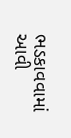ભડકાવવામાં આવી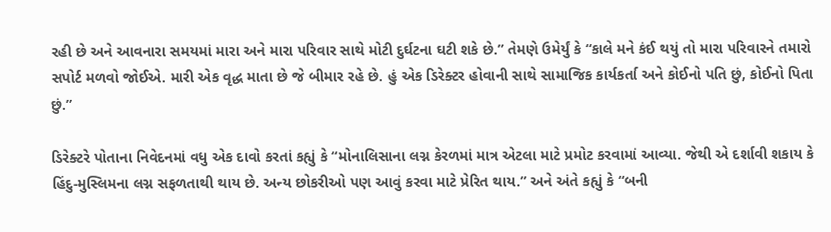રહી છે અને આવનારા સમયમાં મારા અને મારા પરિવાર સાથે મોટી દુર્ઘટના ઘટી શકે છે.” તેમણે ઉમેર્યું કે “કાલે મને કંઈ થયું તો મારા પરિવારને તમારો સપોર્ટ મળવો જોઈએ. મારી એક વૃદ્ધ માતા છે જે બીમાર રહે છે. હું એક ડિરેક્ટર હોવાની સાથે સામાજિક કાર્યકર્તા અને કોઈનો પતિ છું, કોઈનો પિતા છું.”

ડિરેક્ટરે પોતાના નિવેદનમાં વધુ એક દાવો કરતાં કહ્યું કે “મોનાલિસાના લગ્ન કેરળમાં માત્ર એટલા માટે પ્રમોટ કરવામાં આવ્યા. જેથી એ દર્શાવી શકાય કે હિંદુ-મુસ્લિમના લગ્ન સફળતાથી થાય છે. અન્ય છોકરીઓ પણ આવું કરવા માટે પ્રેરિત થાય.” અને અંતે કહ્યું કે “બની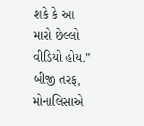શકે કે આ મારો છેલ્લો વીડિયો હોય.” બીજી તરફ, મોનાલિસાએ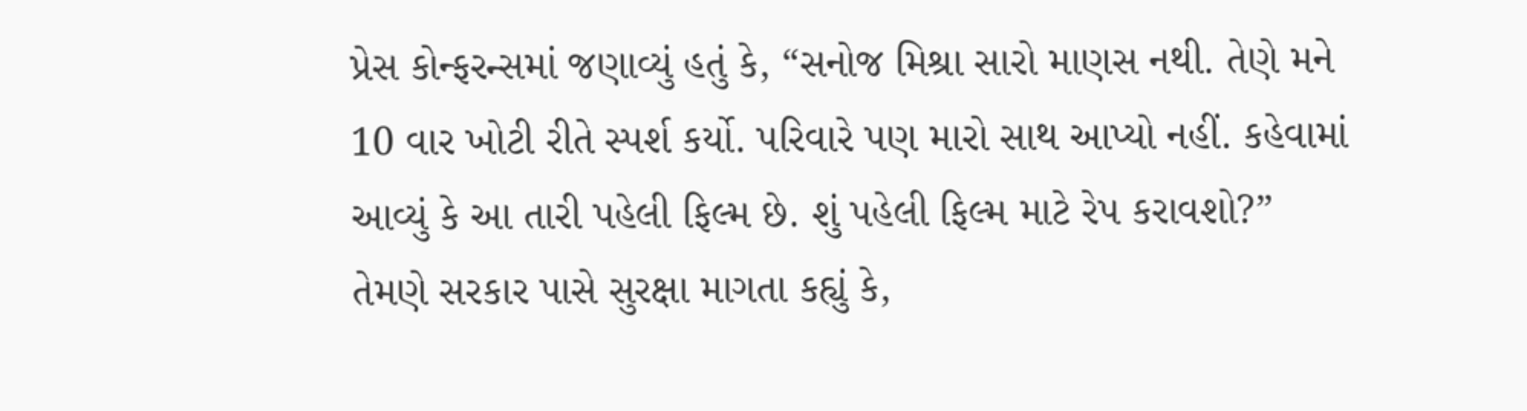પ્રેસ કોન્ફરન્સમાં જણાવ્યું હતું કે, “સનોજ મિશ્રા સારો માણસ નથી. તેણે મને 10 વાર ખોટી રીતે સ્પર્શ કર્યો. પરિવારે પણ મારો સાથ આપ્યો નહીં. કહેવામાં આવ્યું કે આ તારી પહેલી ફિલ્મ છે. શું પહેલી ફિલ્મ માટે રેપ કરાવશો?” તેમણે સરકાર પાસે સુરક્ષા માગતા કહ્યું કે,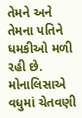તેમને અને તેમના પતિને ધમકીઓ મળી રહી છે. મોનાલિસાએ વધુમાં ચેતવણી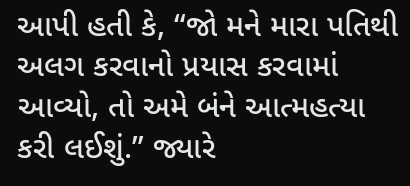આપી હતી કે, “જો મને મારા પતિથી અલગ કરવાનો પ્રયાસ કરવામાં આવ્યો, તો અમે બંને આત્મહત્યા કરી લઈશું.” જ્યારે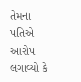તેમના પતિએ આરોપ લગાવ્યો કે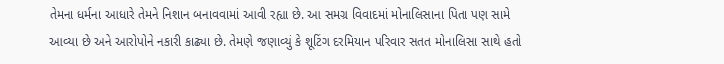તેમના ધર્મના આધારે તેમને નિશાન બનાવવામાં આવી રહ્યા છે. આ સમગ્ર વિવાદમાં મોનાલિસાના પિતા પણ સામે આવ્યા છે અને આરોપોને નકારી કાઢ્યા છે. તેમણે જણાવ્યું કે શૂટિંગ દરમિયાન પરિવાર સતત મોનાલિસા સાથે હતો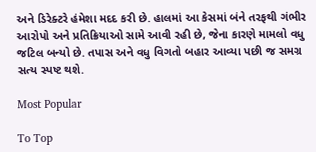અને ડિરેક્ટરે હંમેશા મદદ કરી છે. હાલમાં આ કેસમાં બંને તરફથી ગંભીર આરોપો અને પ્રતિક્રિયાઓ સામે આવી રહી છે, જેના કારણે મામલો વધુ જટિલ બન્યો છે. તપાસ અને વધુ વિગતો બહાર આવ્યા પછી જ સમગ્ર સત્ય સ્પષ્ટ થશે.

Most Popular

To Top